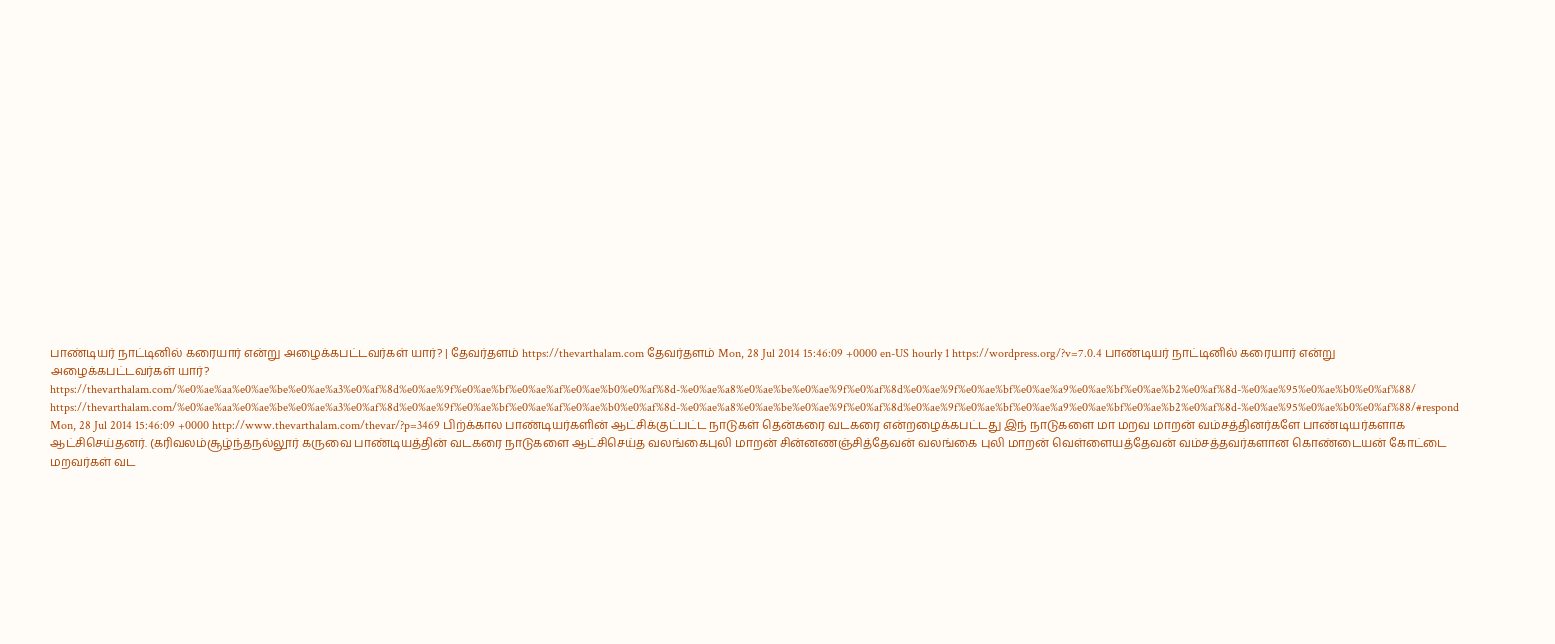பாண்டியர் நாட்டினில் கரையார் என்று அழைக்கபட்டவர்கள் யார்? | தேவர்தளம் https://thevarthalam.com தேவர்தளம் Mon, 28 Jul 2014 15:46:09 +0000 en-US hourly 1 https://wordpress.org/?v=7.0.4 பாண்டியர் நாட்டினில் கரையார் என்று அழைக்கபட்டவர்கள் யார்? https://thevarthalam.com/%e0%ae%aa%e0%ae%be%e0%ae%a3%e0%af%8d%e0%ae%9f%e0%ae%bf%e0%ae%af%e0%ae%b0%e0%af%8d-%e0%ae%a8%e0%ae%be%e0%ae%9f%e0%af%8d%e0%ae%9f%e0%ae%bf%e0%ae%a9%e0%ae%bf%e0%ae%b2%e0%af%8d-%e0%ae%95%e0%ae%b0%e0%af%88/ https://thevarthalam.com/%e0%ae%aa%e0%ae%be%e0%ae%a3%e0%af%8d%e0%ae%9f%e0%ae%bf%e0%ae%af%e0%ae%b0%e0%af%8d-%e0%ae%a8%e0%ae%be%e0%ae%9f%e0%af%8d%e0%ae%9f%e0%ae%bf%e0%ae%a9%e0%ae%bf%e0%ae%b2%e0%af%8d-%e0%ae%95%e0%ae%b0%e0%af%88/#respond Mon, 28 Jul 2014 15:46:09 +0000 http://www.thevarthalam.com/thevar/?p=3469 பிற்க்கால பாண்டியர்களின் ஆட்சிக்குட்பட்ட நாடுகள் தென்கரை வடகரை என்றழைக்கபட்டது இந் நாடுகளை மா மறவ மாறன் வம்சத்தினர்களே பாண்டியர்களாக ஆட்சிசெய்தனர். (கரிவலம்சூழ்ந்தநல்லூர் கருவை பாண்டியத்தின் வடகரை நாடுகளை ஆட்சிசெய்த வலங்கைபுலி மாறன் சின்னணஞ்சித்தேவன் வலங்கை புலி மாறன் வெள்ளையத்தேவன் வம்சத்தவர்களான கொண்டையன் கோட்டை மறவர்கள் வட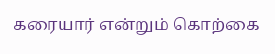கரையார் என்றும் கொற்கை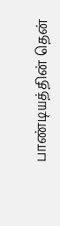பாண்டியத்தின் தென்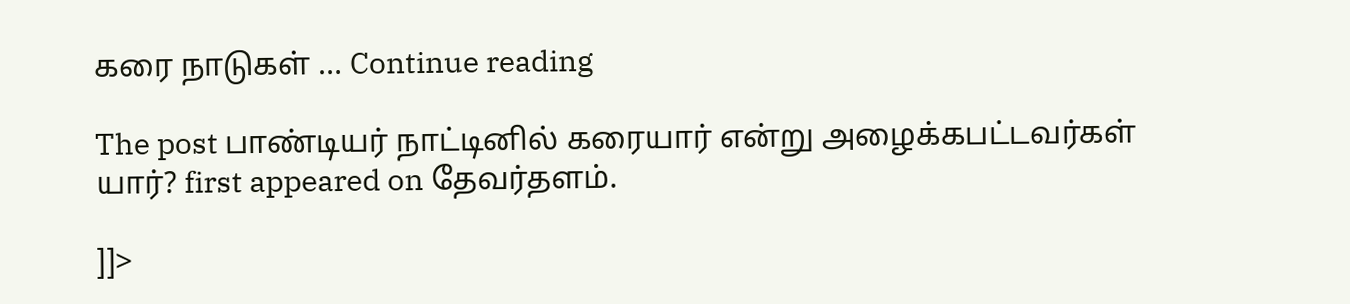கரை நாடுகள் … Continue reading

The post பாண்டியர் நாட்டினில் கரையார் என்று அழைக்கபட்டவர்கள் யார்? first appeared on தேவர்தளம்.

]]>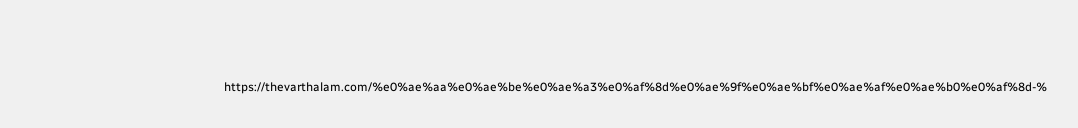https://thevarthalam.com/%e0%ae%aa%e0%ae%be%e0%ae%a3%e0%af%8d%e0%ae%9f%e0%ae%bf%e0%ae%af%e0%ae%b0%e0%af%8d-%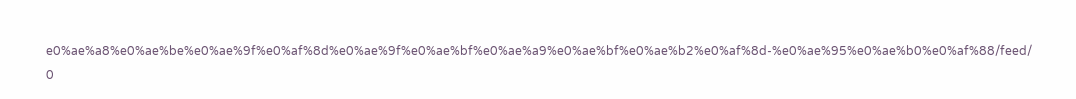e0%ae%a8%e0%ae%be%e0%ae%9f%e0%af%8d%e0%ae%9f%e0%ae%bf%e0%ae%a9%e0%ae%bf%e0%ae%b2%e0%af%8d-%e0%ae%95%e0%ae%b0%e0%af%88/feed/ 0